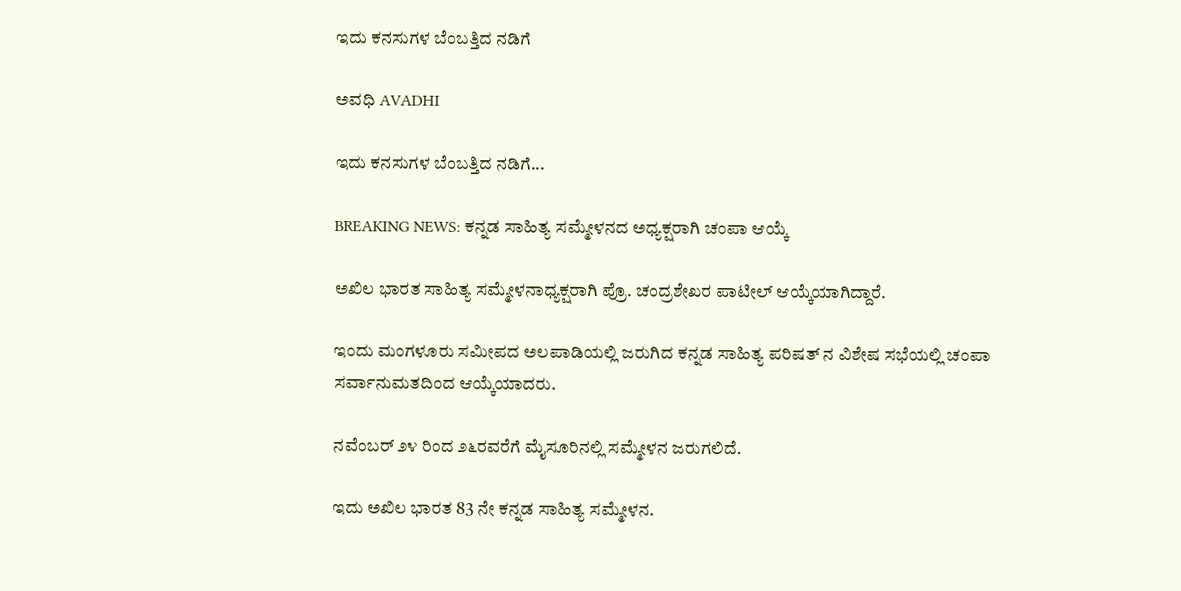ಇದು ಕನಸುಗಳ ಬೆಂಬತ್ತಿದ ನಡಿಗೆ‍

ಅವಧಿ AVADHI

ಇದು ಕನಸುಗಳ ಬೆಂಬತ್ತಿದ ನಡಿಗೆ...

BREAKING NEWS: ಕನ್ನಡ ಸಾಹಿತ್ಯ ಸಮ್ಮೇಳನದ ಅಧ್ಯಕ್ಷರಾಗಿ ಚಂಪಾ ಆಯ್ಕೆ

ಅಖಿಲ ಭಾರತ ಸಾಹಿತ್ಯ ಸಮ್ಮೇಳನಾಧ್ಯಕ್ಷರಾಗಿ ಪ್ರೊ. ಚಂದ್ರಶೇಖರ ಪಾಟೀಲ್ ಆಯ್ಕೆಯಾಗಿದ್ದಾರೆ.

ಇಂದು ಮಂಗಳೂರು ಸಮೀಪದ ಅಲಪಾಡಿಯಲ್ಲಿ ಜರುಗಿದ ಕನ್ನಡ ಸಾಹಿತ್ಯ ಪರಿಷತ್ ನ ವಿಶೇಷ ಸಭೆಯಲ್ಲಿ ಚಂಪಾ ಸರ್ವಾನುಮತದಿಂದ ಆಯ್ಕೆಯಾದರು.

ನವೆಂಬರ್ ೨೪ ರಿಂದ ೨೬ರವರೆಗೆ ಮೈಸೂರಿನಲ್ಲಿ ಸಮ್ಮೇಳನ ಜರುಗಲಿದೆ.

ಇದು ಅಖಿಲ ಭಾರತ 83 ನೇ ಕನ್ನಡ ಸಾಹಿತ್ಯ ಸಮ್ಮೇಳನ.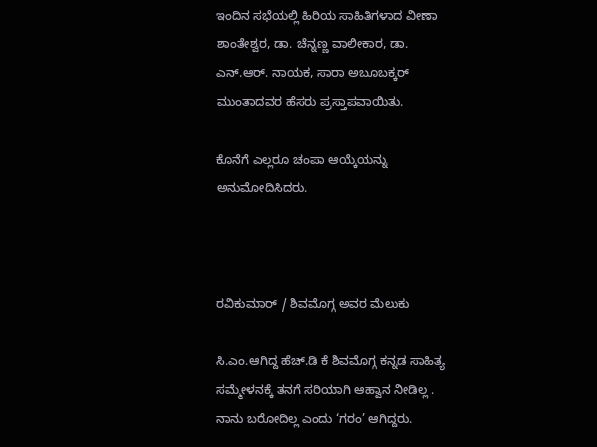ಇಂದಿನ ಸಭೆಯಲ್ಲಿ ಹಿರಿಯ ಸಾಹಿತಿಗಳಾದ ವೀಣಾ ಶಾಂತೇಶ್ವರ, ಡಾ. ಚೆನ್ನಣ್ಣ ವಾಲೀಕಾರ, ಡಾ. ಎನ್.ಆರ್. ನಾಯಕ, ಸಾರಾ ಅಬೂಬಕ್ಕರ್ ಮುಂತಾದವರ ಹೆಸರು ಪ್ರಸ್ತಾಪವಾಯಿತು.

ಕೊನೆಗೆ ಎಲ್ಲರೂ ಚಂಪಾ ಆಯ್ಕೆಯನ್ನು ಅನುಮೋದಿಸಿದರು.



ರವಿಕುಮಾರ್ / ಶಿವಮೊಗ್ಗ ಅವರ ಮೆಲುಕು

ಸಿ.ಎಂ.ಆಗಿದ್ದ ಹೆಚ್.ಡಿ ಕೆ ಶಿವಮೊಗ್ಗ ಕನ್ನಡ ಸಾಹಿತ್ಯ ಸಮ್ಮೇಳನಕ್ಕೆ ತನಗೆ ಸರಿಯಾಗಿ ಆಹ್ವಾನ ನೀಡಿಲ್ಲ . ನಾನು ಬರೋದಿಲ್ಲ ಎಂದು ‘ಗರಂ’ ಆಗಿದ್ದರು.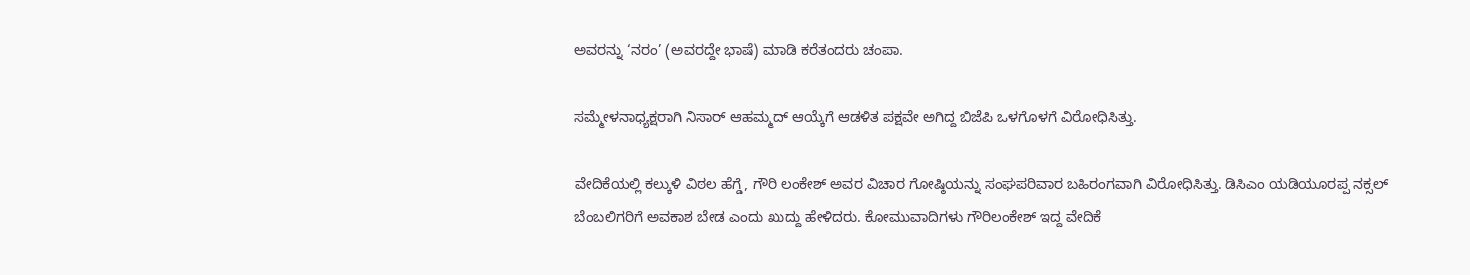ಅವರನ್ನು ‘ನರಂ’ (ಅವರದ್ದೇ ಭಾಷೆ) ಮಾಡಿ ಕರೆತಂದರು ಚಂಪಾ.

ಸಮ್ಮೇಳನಾಧ್ಯಕ್ಷರಾಗಿ ನಿಸಾರ್ ಆಹಮ್ಮದ್ ಆಯ್ಕೆಗೆ ಆಡಳಿತ ಪಕ್ಷವೇ ಅಗಿದ್ದ ಬಿಜೆಪಿ ಒಳಗೊಳಗೆ ವಿರೋಧಿಸಿತ್ತು.

ವೇದಿಕೆಯಲ್ಲಿ ಕಲ್ಕುಳಿ ವಿಠಲ ಹೆಗ್ಡೆ, ಗೌರಿ ಲಂಕೇಶ್ ಅವರ ವಿಚಾರ ಗೋಷ್ಠಿಯನ್ನು ಸಂಘಪರಿವಾರ ಬಹಿರಂಗವಾಗಿ ವಿರೋಧಿಸಿತ್ತು. ಡಿಸಿಎಂ ಯಡಿಯೂರಪ್ಪ ನಕ್ಸಲ್ ಬೆಂಬಲಿಗರಿಗೆ ಅವಕಾಶ ಬೇಡ ಎಂದು ಖುದ್ದು ಹೇಳಿದರು. ಕೋಮುವಾದಿಗಳು ಗೌರಿಲಂಕೇಶ್ ಇದ್ದ ವೇದಿಕೆ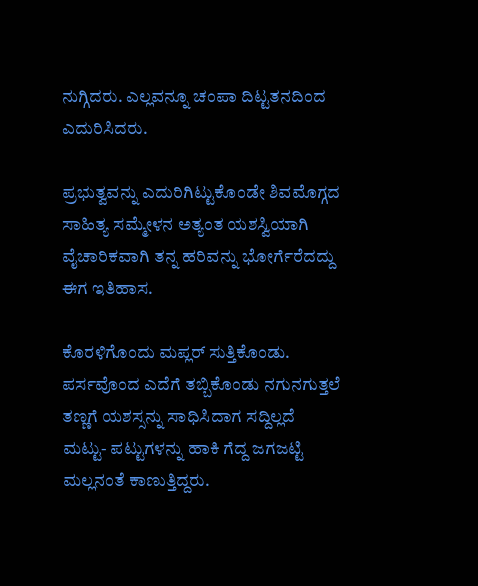ನುಗ್ಗಿದರು. ಎಲ್ಲವನ್ನೂ ಚಂಪಾ ದಿಟ್ಟತನದಿಂದ ಎದುರಿಸಿದರು.

ಪ್ರಭುತ್ವವನ್ನು ಎದುರಿಗಿಟ್ಟುಕೊಂಡೇ ಶಿವಮೊಗ್ಗದ ಸಾಹಿತ್ಯ ಸಮ್ಮೇಳನ ಅತ್ಯಂತ ಯಶಸ್ವಿಯಾಗಿ ವೈಚಾರಿಕವಾಗಿ ತನ್ನ ಹರಿವನ್ನು ಭೋರ್ಗೆರೆದದ್ದು ಈಗ ಇತಿಹಾಸ.

ಕೊರಳಿಗೊಂದು ಮಪ್ಲರ್ ಸುತ್ತಿಕೊಂಡು. ಪರ್ಸವೊಂದ ಎದೆಗೆ ತಬ್ಬಿಕೊಂಡು ನಗುನಗುತ್ತಲೆ ತಣ್ಣಗೆ ಯಶಸ್ಸನ್ನು ಸಾಧಿಸಿದಾಗ ಸದ್ದಿಲ್ಲದೆ ಮಟ್ಟು- ಪಟ್ಟುಗಳನ್ನು ಹಾಕಿ ಗೆದ್ದ ಜಗಜಟ್ಟಿ ಮಲ್ಲನಂತೆ ಕಾಣುತ್ತಿದ್ದರು.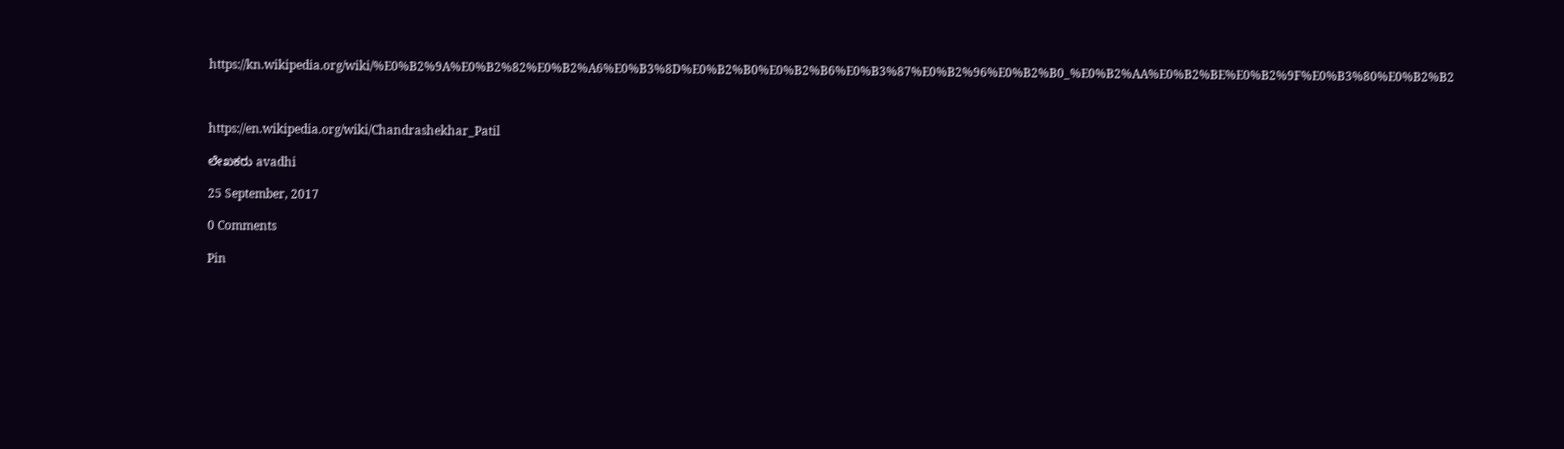https://kn.wikipedia.org/wiki/%E0%B2%9A%E0%B2%82%E0%B2%A6%E0%B3%8D%E0%B2%B0%E0%B2%B6%E0%B3%87%E0%B2%96%E0%B2%B0_%E0%B2%AA%E0%B2%BE%E0%B2%9F%E0%B3%80%E0%B2%B2



https://en.wikipedia.org/wiki/Chandrashekhar_Patil

ಲೇಖಕರು avadhi

25 September, 2017

0 Comments

Pin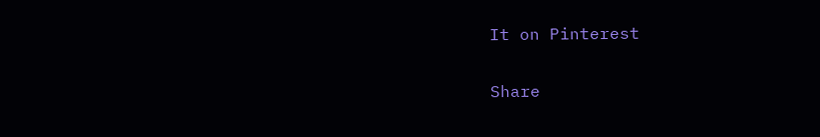It on Pinterest

Share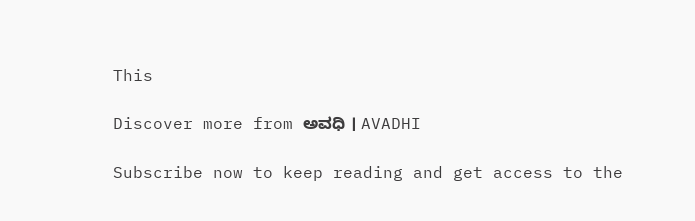This

Discover more from ಅವಧಿ । AVADHI

Subscribe now to keep reading and get access to the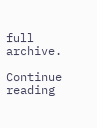full archive.

Continue reading